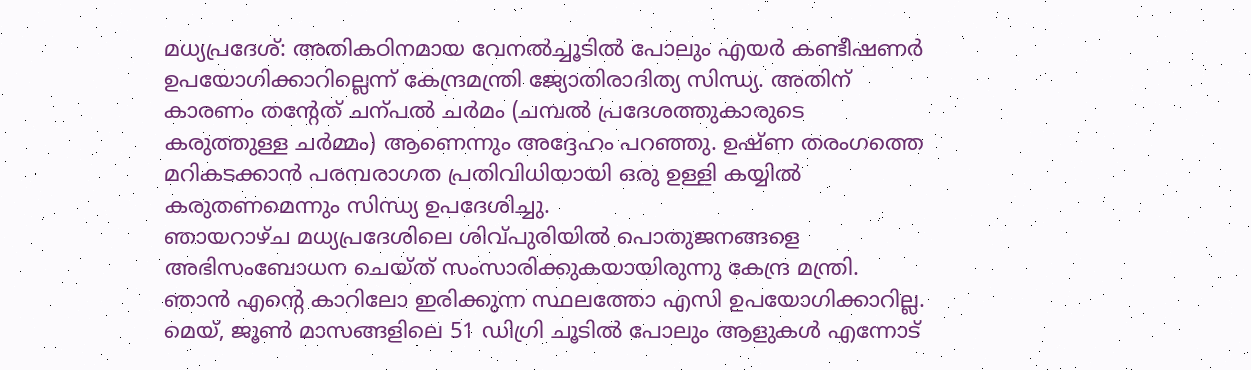മധ്യപ്രദേശ്: അതികഠിനമായ വേനൽച്ചൂടിൽ പോലും എയർ കണ്ടീഷണർ ഉപയോഗിക്കാറില്ലെന്ന് കേന്ദ്രമന്ത്രി ജ്യോതിരാദിത്യ സിന്ധ്യ. അതിന് കാരണം തന്റേത് ചന്പൽ ചർമം (ചമ്പൽ പ്രദേശത്തുകാരുടെ കരുത്തുള്ള ചർമ്മം) ആണെന്നും അദ്ദേഹം പറഞ്ഞു. ഉഷ്ണ തരംഗത്തെ മറികടക്കാൻ പരമ്പരാഗത പ്രതിവിധിയായി ഒരു ഉള്ളി കയ്യിൽ കരുതണമെന്നും സിന്ധ്യ ഉപദേശിച്ചു.
ഞായറാഴ്ച മധ്യപ്രദേശിലെ ശിവ്പുരിയിൽ പൊതുജനങ്ങളെ അഭിസംബോധന ചെയ്ത് സംസാരിക്കുകയായിരുന്നു കേന്ദ്ര മന്ത്രി. ഞാൻ എന്റെ കാറിലോ ഇരിക്കുന്ന സ്ഥലത്തോ എസി ഉപയോഗിക്കാറില്ല. മെയ്, ജൂൺ മാസങ്ങളിലെ 51 ഡിഗ്രി ചൂടിൽ പോലും ആളുകൾ എന്നോട്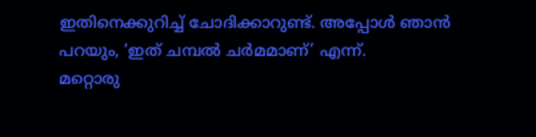ഇതിനെക്കുറിച്ച് ചോദിക്കാറുണ്ട്. അപ്പോൾ ഞാൻ പറയും, ‘ഇത് ചമ്പൽ ചർമമാണ്’ എന്ന്.
മറ്റൊരു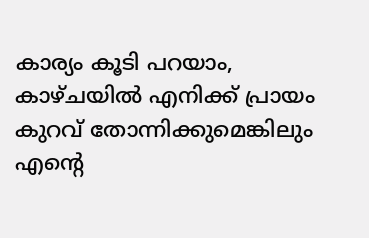കാര്യം കൂടി പറയാം, കാഴ്ചയിൽ എനിക്ക് പ്രായം കുറവ് തോന്നിക്കുമെങ്കിലും എന്റെ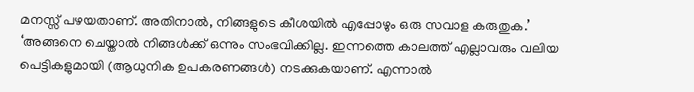മനസ്സ് പഴയതാണ്. അതിനാൽ, നിങ്ങളുടെ കീശയിൽ എപ്പോഴും ഒരു സവാള കരുതുക.’ ‘അങ്ങനെ ചെയ്താൽ നിങ്ങൾക്ക് ഒന്നും സംഭവിക്കില്ല. ഇന്നത്തെ കാലത്ത് എല്ലാവരും വലിയ പെട്ടികളുമായി (ആധുനിക ഉപകരണങ്ങൾ) നടക്കുകയാണ്. എന്നാൽ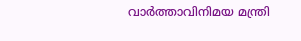വാർത്താവിനിമയ മന്ത്രി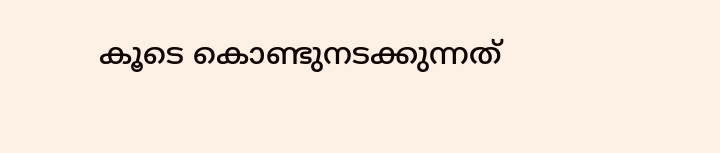കൂടെ കൊണ്ടുനടക്കുന്നത്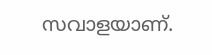സവാളയാണ്.